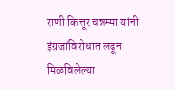राणी कित्तूर चन्नम्मा यांनी इंग्रजांविरोधात लढून मिळविलेल्या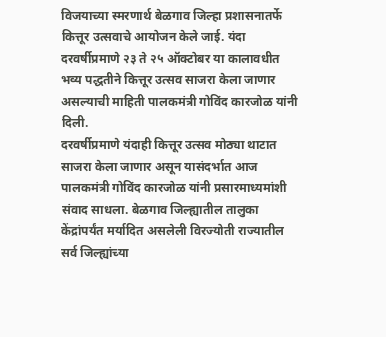विजयाच्या स्मरणार्थ बेळगाव जिल्हा प्रशासनातर्फे कित्तूर उत्सवाचे आयोजन केले जाई. यंदा दरवर्षीप्रमाणे २३ ते २५ ऑक्टोबर या कालावधीत भव्य पद्धतीने कित्तूर उत्सव साजरा केला जाणार असल्याची माहिती पालकमंत्री गोविंद कारजोळ यांनी दिली.
दरवर्षीप्रमाणे यंदाही कित्तूर उत्सव मोठ्या थाटात साजरा केला जाणार असून यासंदर्भात आज पालकमंत्री गोविंद कारजोळ यांनी प्रसारमाध्यमांशी संवाद साधला. बेळगाव जिल्ह्यातील तालुका केंद्रांपर्यंत मर्यादित असलेली विरज्योती राज्यातील सर्व जिल्ह्यांच्या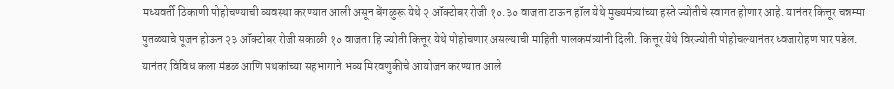मध्यवर्ती ठिकाणी पोहोचण्याची व्यवस्था करण्यात आली असून बेंगळुरू येथे २ ऑक्टोबर रोजी १०.३० वाजता टाऊन हॉल येथे मुख्यमंत्र्यांच्या हस्ते ज्योतीचे स्वागत होणार आहे. यानंतर कित्तूर चन्नम्मा पुतळ्याचे पूजन होऊन २३ ऑक्टोबर रोजी सकाळी १० वाजता हि ज्योती कित्तूर येथे पोहोचणार असल्याची माहिती पालकमंत्र्यांनी दिली. कित्तूर येथे विरज्योती पोहोचल्यानंतर ध्वजारोहण पार पडेल. यानंतर विविध कला मंडळ आणि पथकांच्या सहभागाने भव्य मिरवणुकीचे आयोजन करण्यात आले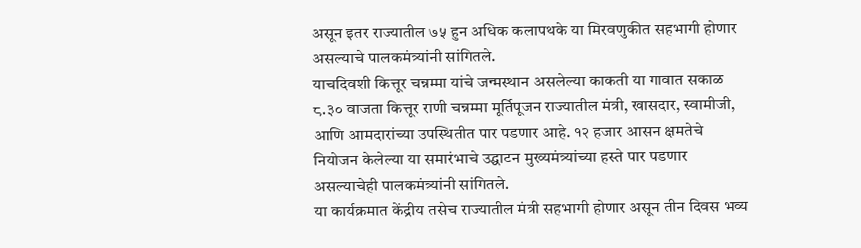असून इतर राज्यातील ७५ हुन अधिक कलापथके या मिरवणुकीत सहभागी होणार असल्याचे पालकमंत्र्यांनी सांगितले.
याचदिवशी कित्तूर चन्नम्मा यांचे जन्मस्थान असलेल्या काकती या गावात सकाळ ८.३० वाजता कित्तूर राणी चन्नम्मा मूर्तिपूजन राज्यातील मंत्री, खासदार, स्वामीजी, आणि आमदारांच्या उपस्थितीत पार पडणार आहे. १२ हजार आसन क्षमतेचे नियोजन केलेल्या या समारंभाचे उद्घाटन मुख्यमंत्र्यांच्या हस्ते पार पडणार असल्याचेही पालकमंत्र्यांनी सांगितले.
या कार्यक्रमात केंद्रीय तसेच राज्यातील मंत्री सहभागी होणार असून तीन दिवस भव्य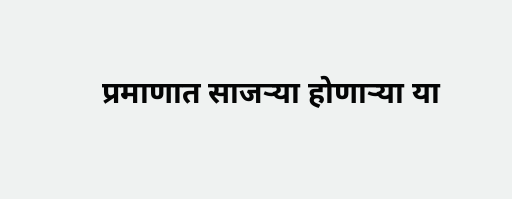प्रमाणात साजऱ्या होणाऱ्या या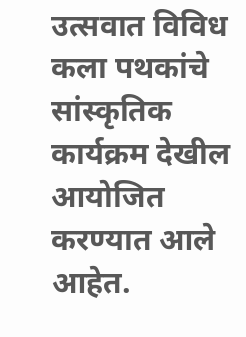उत्सवात विविध कला पथकांचे सांस्कृतिक कार्यक्रम देखील आयोजित करण्यात आले आहेत.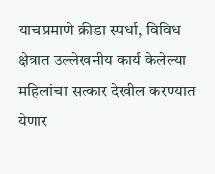याचप्रमाणे क्रीडा स्पर्धा, विविध क्षेत्रात उल्लेखनीय कार्य केलेल्या महिलांचा सत्कार देखील करण्यात येणार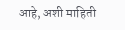आहे, अशी माहिती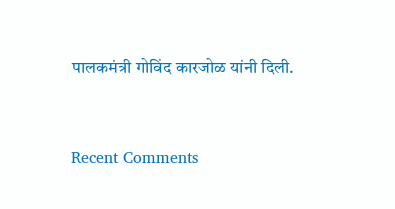पालकमंत्री गोविंद कारजोळ यांनी दिली.


Recent Comments